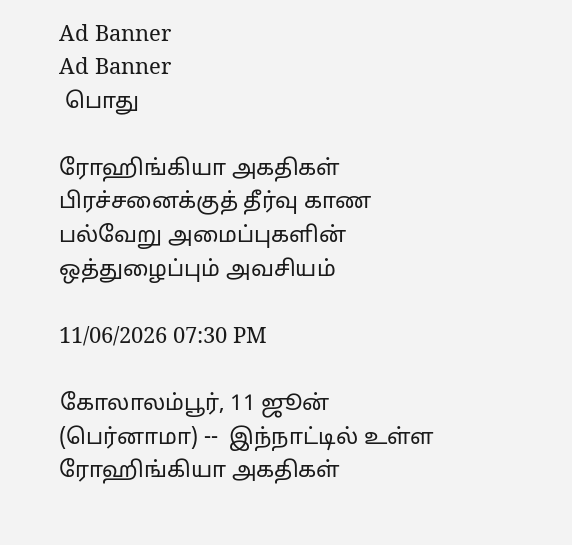Ad Banner
Ad Banner
 பொது

ரோஹிங்கியா அகதிகள் பிரச்சனைக்குத் தீர்வு காண பல்வேறு அமைப்புகளின் ஒத்துழைப்பும் அவசியம்

11/06/2026 07:30 PM

கோலாலம்பூர், 11 ஜூன் (பெர்னாமா) --  இந்நாட்டில் உள்ள ரோஹிங்கியா அகதிகள்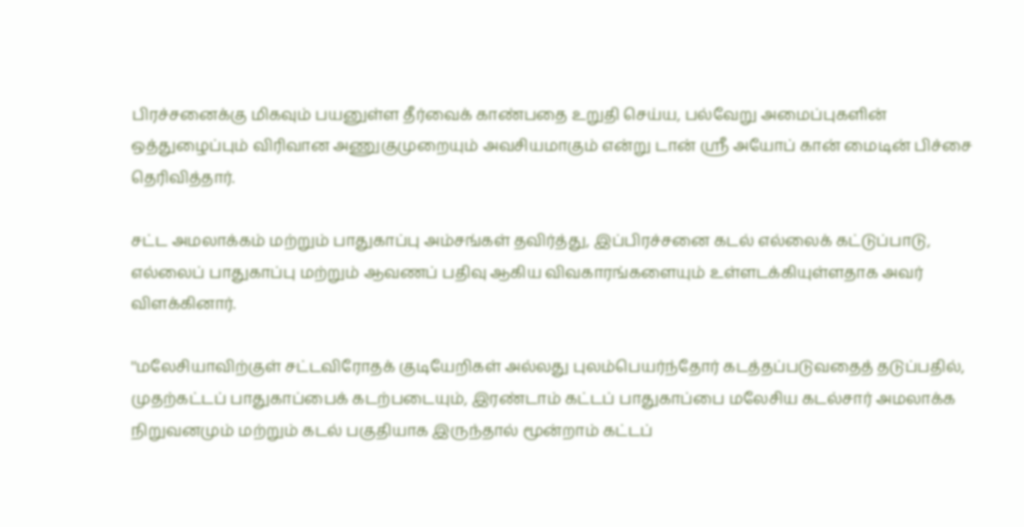பிரச்சனைக்கு மிகவும் பயனுள்ள தீர்வைக் காண்பதை உறுதி செய்ய, பல்வேறு அமைப்புகளின் ஒத்துழைப்பும் விரிவான அணுகுமுறையும் அவசியமாகும் என்று டான் ஶ்ரீ அயோப் கான் மைடின் பிச்சை தெரிவித்தார்.

சட்ட அமலாக்கம் மற்றும் பாதுகாப்பு அம்சங்கள் தவிர்த்து, இப்பிரச்சனை கடல் எல்லைக் கட்டுப்பாடு, எல்லைப் பாதுகாப்பு மற்றும் ஆவணப் பதிவு ஆகிய விவகாரங்களையும் உள்ளடக்கியுள்ளதாக அவர் விளக்கினார்.

''மலேசியாவிற்குள் சட்டவிரோதக் குடியேறிகள் அல்லது புலம்பெயர்ந்தோர் கடத்தப்படுவதைத் தடுப்பதில், முதற்கட்டப் பாதுகாப்பைக் கடற்படையும், இரண்டாம் கட்டப் பாதுகாப்பை மலேசிய கடல்சார் அமலாக்க நிறுவனமும் மற்றும் கடல் பகுதியாக இருந்தால் மூன்றாம் கட்டப்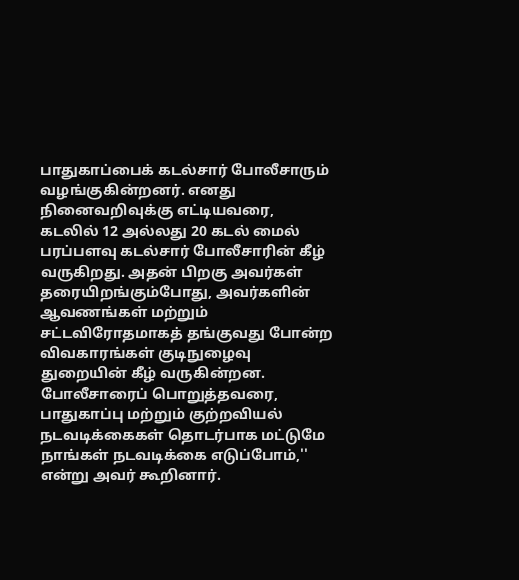பாதுகாப்பைக் கடல்சார் போலீசாரும் வழங்குகின்றனர். எனது நினைவறிவுக்கு எட்டியவரை, கடலில் 12 அல்லது 20 கடல் மைல் பரப்பளவு கடல்சார் போலீசாரின் கீழ் வருகிறது. அதன் பிறகு அவர்கள் தரையிறங்கும்போது, அவர்களின் ஆவணங்கள் மற்றும் சட்டவிரோதமாகத் தங்குவது போன்ற விவகாரங்கள் குடிநுழைவு துறையின் கீழ் வருகின்றன. போலீசாரைப் பொறுத்தவரை, பாதுகாப்பு மற்றும் குற்றவியல் நடவடிக்கைகள் தொடர்பாக மட்டுமே நாங்கள் நடவடிக்கை எடுப்போம்,'' என்று அவர் கூறினார்.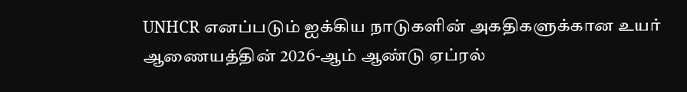UNHCR எனப்படும் ஐக்கிய நாடுகளின் அகதிகளுக்கான உயர் ஆணையத்தின் 2026-ஆம் ஆண்டு ஏப்ரல்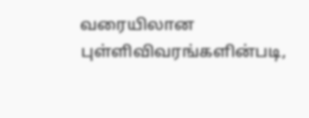வரையிலான புள்ளிவிவரங்களின்படி,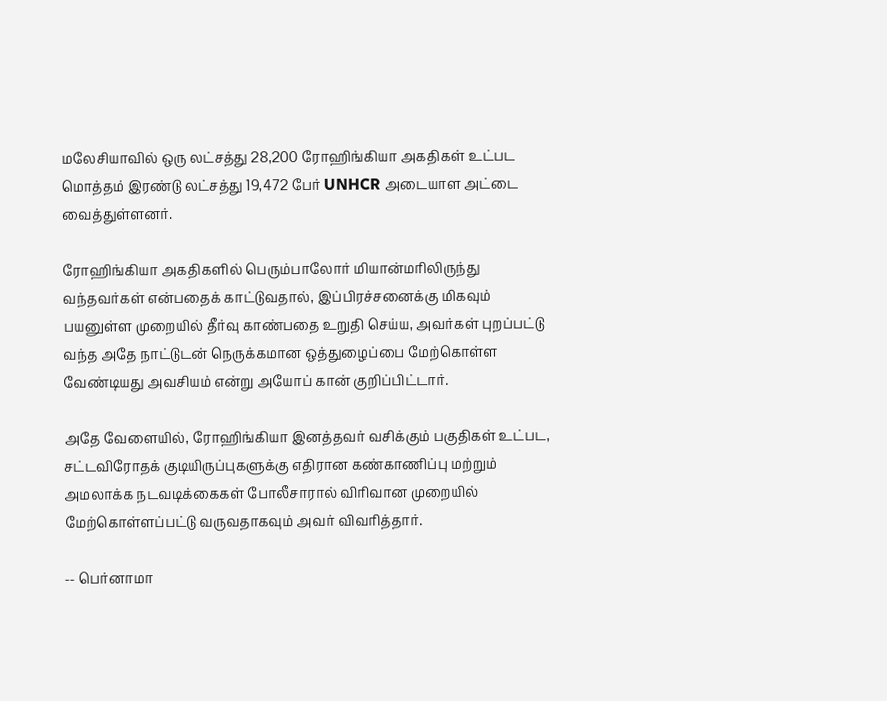மலேசியாவில் ஒரு லட்சத்து 28,200 ரோஹிங்கியா அகதிகள் உட்பட மொத்தம் இரண்டு லட்சத்து 19,472 பேர் UNHCR அடையாள அட்டை வைத்துள்ளனர்.

ரோஹிங்கியா அகதிகளில் பெரும்பாலோர் மியான்மரிலிருந்து வந்தவர்கள் என்பதைக் காட்டுவதால், இப்பிரச்சனைக்கு மிகவும் பயனுள்ள முறையில் தீர்வு காண்பதை உறுதி செய்ய, அவர்கள் புறப்பட்டு வந்த அதே நாட்டுடன் நெருக்கமான ஒத்துழைப்பை மேற்கொள்ள வேண்டியது அவசியம் என்று அயோப் கான் குறிப்பிட்டார்.

அதே வேளையில், ரோஹிங்கியா இனத்தவர் வசிக்கும் பகுதிகள் உட்பட, சட்டவிரோதக் குடியிருப்புகளுக்கு எதிரான கண்காணிப்பு மற்றும் அமலாக்க நடவடிக்கைகள் போலீசாரால் விரிவான முறையில் மேற்கொள்ளப்பட்டு வருவதாகவும் அவர் விவரித்தார்.

-- பெர்னாமா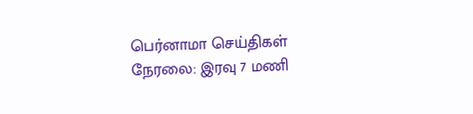பெர்னாமா செய்திகள் நேரலை: இரவு 7 மணி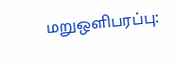மறுஒளிபரப்பு: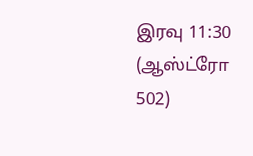இரவு 11:30 (ஆஸ்ட்ரோ 502)